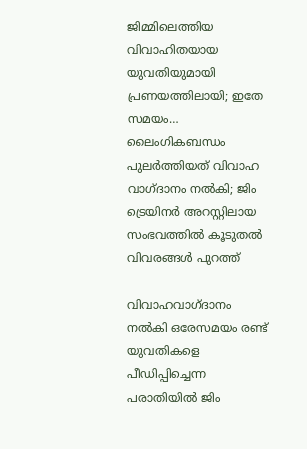ജിമ്മിലെത്തിയ വിവാഹിതയായ യുവതിയുമായി പ്രണയത്തിലായി; ഇതേ സമയം… ലൈംഗികബന്ധം പുലർത്തിയത് വിവാഹ വാഗ്ദാനം നൽകി; ജിം ട്രെയിനർ അറസ്റ്റിലായ സംഭവത്തിൽ കൂടുതൽ വിവരങ്ങൾ പുറത്ത്

വിവാഹവാഗ്ദാനം നൽകി ഒരേസമയം രണ്ട് യുവതികളെ പീഡിപ്പിച്ചെന്ന പരാതിയിൽ ജിം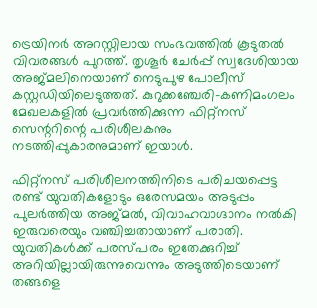ട്രെയിനർ അറസ്റ്റിലായ സംഭവത്തിൽ കൂടുതൽ വിവരങ്ങൾ പുറത്ത്. തൃശൂർ ചേർപ്പ് സ്വദേശിയായ അജ്മലിനെയാണ് നെടുപുഴ പോലീസ് കസ്റ്റഡിയിലെടുത്തത്. കുറുക്കഞ്ചേരി–കണിമംഗലം മേഖലകളിൽ പ്രവർത്തിക്കുന്ന ഫിറ്റ്നസ് സെന്ററിന്റെ പരിശീലകനും നടത്തിപ്പുകാരനുമാണ് ഇയാൾ.

ഫിറ്റ്നസ് പരിശീലനത്തിനിടെ പരിചയപ്പെട്ട രണ്ട് യുവതികളോടും ഒരേസമയം അടുപ്പം പുലർത്തിയ അജ്മൽ, വിവാഹവാഗ്ദാനം നൽകി ഇരുവരെയും വഞ്ചിച്ചതായാണ് പരാതി. യുവതികൾക്ക് പരസ്പരം ഇതേക്കുറിച്ച് അറിയില്ലായിരുന്നുവെന്നും അടുത്തിടെയാണ് തങ്ങളെ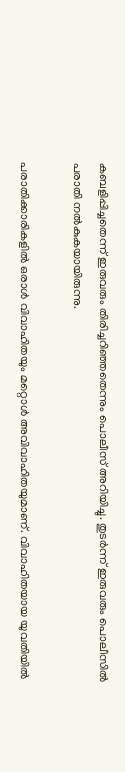കബളിപ്പിച്ചതെന്ന് ഇരുവരും തിരിച്ചറിഞ്ഞതെന്നും പൊലീസ് അറിയിച്ചു. തുടർന്ന് ഇരുവരും പൊലീസിൽ പരാതി നൽകുകയായിരുന്നു.

പരാതിക്കാരികളിൽ ഒരാൾ വിവാഹിതയും മറ്റൊൾ അവിവാഹിതയുമാണ്. വിവാഹിതയായ യുവതിയിൽ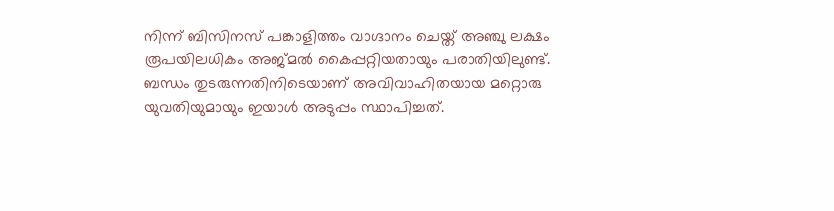നിന്ന് ബിസിനസ് പങ്കാളിത്തം വാഗ്ദാനം ചെയ്ത് അഞ്ചു ലക്ഷം രൂപയിലധികം അജ്മൽ കൈപ്പറ്റിയതായും പരാതിയിലുണ്ട്. ബന്ധം തുടരുന്നതിനിടെയാണ് അവിവാഹിതയായ മറ്റൊരു യുവതിയുമായും ഇയാൾ അടുപ്പം സ്ഥാപിച്ചത്.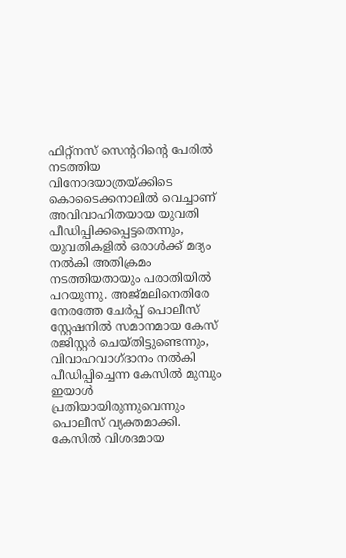ഫിറ്റ്നസ് സെന്ററിന്റെ പേരിൽ നടത്തിയ വിനോദയാത്രയ്ക്കിടെ കൊടൈക്കനാലിൽ വെച്ചാണ് അവിവാഹിതയായ യുവതി പീഡിപ്പിക്കപ്പെട്ടതെന്നും, യുവതികളിൽ ഒരാൾക്ക് മദ്യം നൽകി അതിക്രമം നടത്തിയതായും പരാതിയിൽ പറയുന്നു. അജ്മലിനെതിരേ നേരത്തേ ചേർപ്പ് പൊലീസ് സ്റ്റേഷനിൽ സമാനമായ കേസ് രജിസ്റ്റർ ചെയ്തിട്ടുണ്ടെന്നും, വിവാഹവാഗ്ദാനം നൽകി പീഡിപ്പിച്ചെന്ന കേസിൽ മുമ്പും ഇയാൾ പ്രതിയായിരുന്നുവെന്നും പൊലീസ് വ്യക്തമാക്കി. കേസിൽ വിശദമായ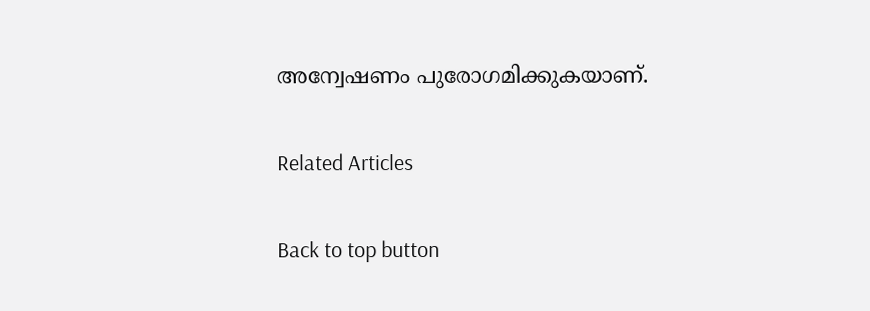അന്വേഷണം പുരോഗമിക്കുകയാണ്.

Related Articles

Back to top button